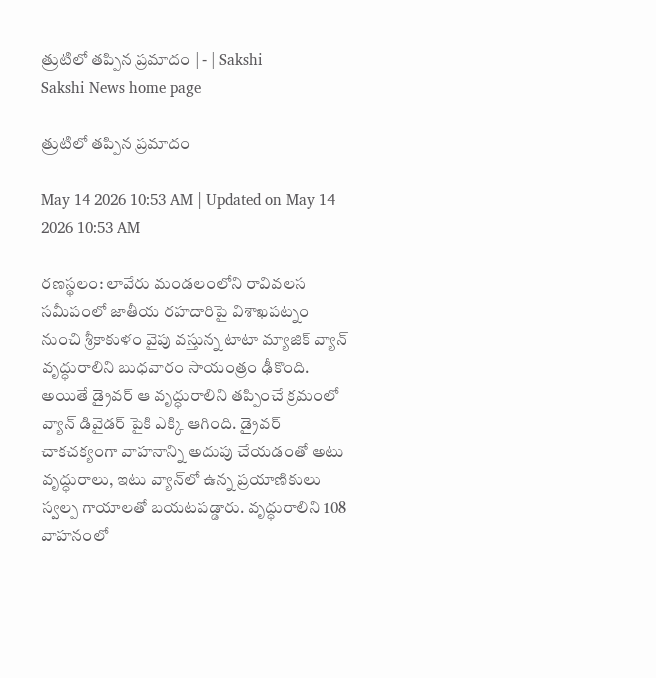త్రుటిలో తప్పిన ప్రమాదం | - | Sakshi
Sakshi News home page

త్రుటిలో తప్పిన ప్రమాదం

May 14 2026 10:53 AM | Updated on May 14 2026 10:53 AM

రణస్థలం: లావేరు మండలంలోని రావివలస సమీపంలో జాతీయ రహదారిపై విశాఖపట్నం నుంచి శ్రీకాకుళం వైపు వస్తున్న టాటా మ్యాజిక్‌ వ్యాన్‌ వృద్ధురాలిని బుధవారం సాయంత్రం ఢీకొంది. అయితే డ్రైవర్‌ ఆ వృద్ధురాలిని తప్పించే క్రమంలో వ్యాన్‌ డివైడర్‌ పైకి ఎక్కి ఆగింది. డ్రైవర్‌ చాకచక్యంగా వాహనాన్ని అదుపు చేయడంతో అటు వృద్ధురాలు, ఇటు వ్యాన్‌లో ఉన్న ప్రయాణికులు స్వల్ప గాయాలతో బయటపడ్డారు. వృద్ధురాలిని 108 వాహనంలో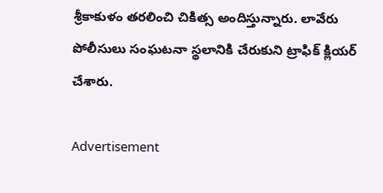శ్రీకాకుళం తరలించి చికిత్స అందిస్తున్నారు. లావేరు పోలీసులు సంఘటనా స్థలానికి చేరుకుని ట్రాఫిక్‌ క్లియర్‌ చేశారు.

Advertisement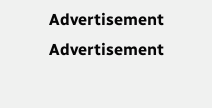Advertisement
Advertisement